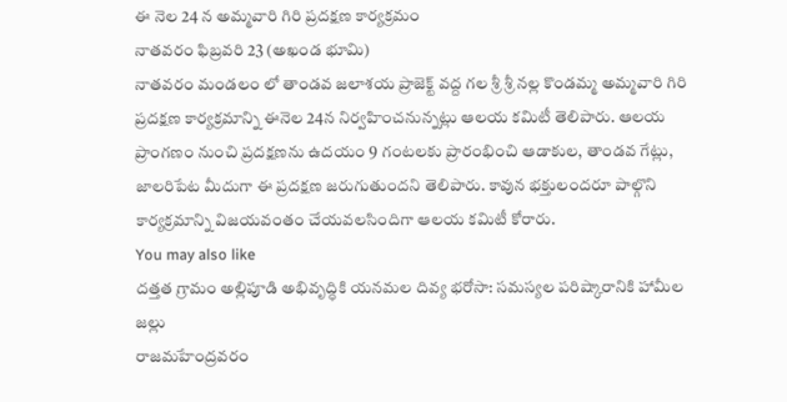ఈ నెల 24 న అమ్మవారి గిరి ప్రదక్షణ కార్యక్రమం
నాతవరం ఫిబ్రవరి 23 (అఖండ భూమి)
నాతవరం మండలం లో తాండవ జలాశయ ప్రాజెక్ట్ వద్ద గల శ్రీ శ్రీ నల్ల కొండమ్మ అమ్మవారి గిరి ప్రదక్షణ కార్యక్రమాన్ని ఈనెల 24న నిర్వహించనున్నట్లు ఆలయ కమిటీ తెలిపారు. ఆలయ ప్రాంగణం నుంచి ప్రదక్షణను ఉదయం 9 గంటలకు ప్రారంభించి ఆడాకుల, తాండవ గేట్లు, జాలరిపేట మీదుగా ఈ ప్రదక్షణ జరుగుతుందని తెలిపారు. కావున భక్తులందరూ పాల్గొని కార్యక్రమాన్ని విజయవంతం చేయవలసిందిగా ఆలయ కమిటీ కోరారు.
You may also like
దత్తత గ్రామం అల్లిపూడి అభివృద్ధికి యనమల దివ్య భరోసా: సమస్యల పరిష్కారానికి హామీల జల్లు
రాజమహేంద్రవరం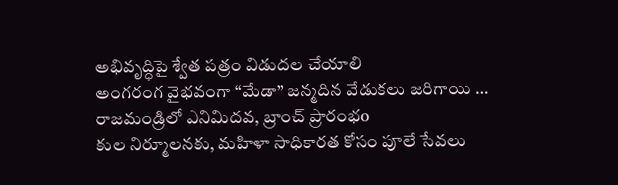అభివృద్ధిపై శ్వేత పత్రం విడుదల చేయాలి
అంగరంగ వైభవంగా “మేడా” జన్మదిన వేడుకలు జరిగాయి …
రాజమండ్రిలో ఎనిమిదవ, బ్రాంచ్ ప్రారంభo
కుల నిర్మూలనకు, మహిళా సాధికారత కోసం పూలే సేవలు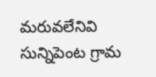మరువలేనివి సున్నిపెంట గ్రామ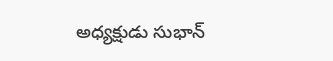అధ్యక్షుడు సుభాన్